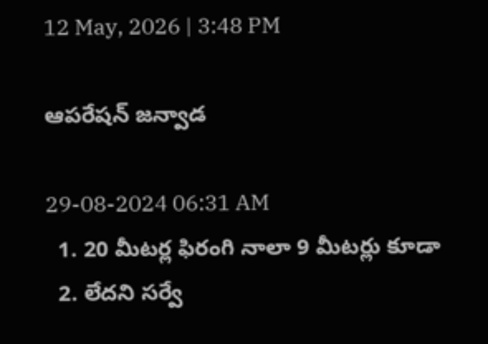12 May, 2026 | 3:48 PM

ఆపరేషన్ జన్వాడ

29-08-2024 06:31 AM
  1. 20 మీటర్ల ఫిరంగి నాలా 9 మీటర్లు కూడా
  2. లేదని సర్వే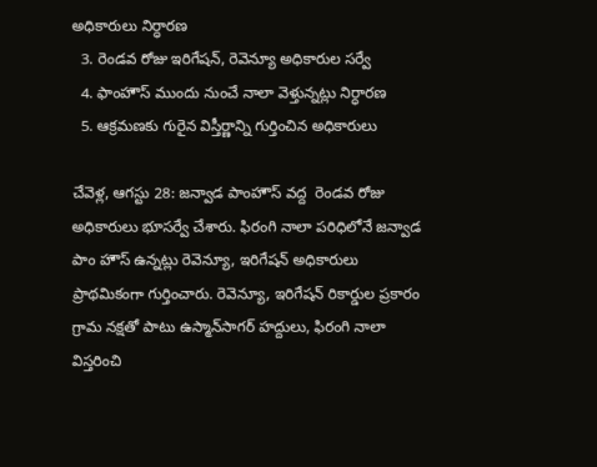అధికారులు నిర్ధారణ
  3. రెండవ రోజు ఇరిగేషన్, రెవెన్యూ అధికారుల సర్వే
  4. ఫాంహౌస్ ముందు నుంచే నాలా వెళ్తున్నట్లు నిర్ధారణ
  5. ఆక్రమణకు గురైన విస్తీర్ణాన్ని గుర్తించిన అధికారులు

చేవెళ్ల, ఆగస్టు 28: జన్వాడ పాంహౌస్ వద్ద  రెండవ రోజు అధికారులు భూసర్వే చేశారు. ఫిరంగి నాలా పరిధిలోనే జన్వాడ పాం హౌస్ ఉన్నట్లు రెవెన్యూ, ఇరిగేషన్ అధికారులు ప్రాథమికంగా గుర్తించారు. రెవెన్యూ, ఇరిగేషన్ రికార్డుల ప్రకారం గ్రామ నక్షతో పాటు ఉస్మాన్‌సాగర్ హద్దులు, ఫిరంగి నాలా విస్తరించి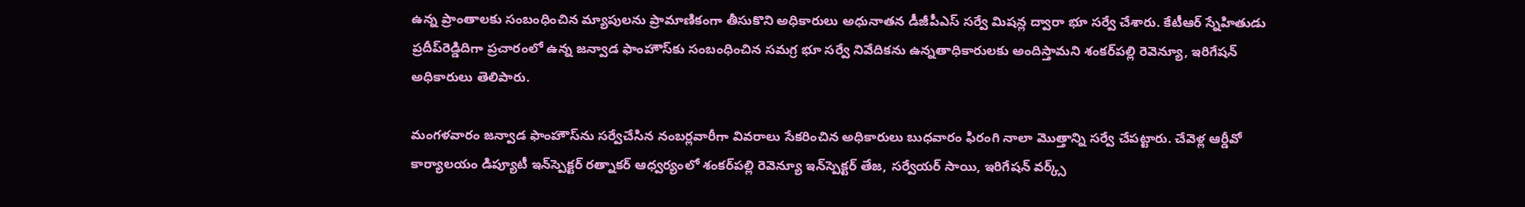ఉన్న ప్రాంతాలకు సంబంధించిన మ్యాపులను ప్రామాణికంగా తీసుకొని అధికారులు అధునాతన డీజీపీఎస్ సర్వే మిషన్ల ద్వారా భూ సర్వే చేశారు. కేటీఆర్ స్నేహితుడు ప్రదీప్‌రెడ్డిదిగా ప్రచారంలో ఉన్న జన్వాడ ఫాంహౌస్‌కు సంబంధించిన సమగ్ర భూ సర్వే నివేదికను ఉన్నతాధికారులకు అందిస్తామని శంకర్‌పల్లి రెవెన్యూ, ఇరిగేషన్ అధికారులు తెలిపారు.

మంగళవారం జన్వాడ ఫాంహౌస్‌ను సర్వేచేసిన నంబర్లవారీగా వివరాలు సేకరించిన అధికారులు బుధవారం ఫిరంగి నాలా మొత్తాన్ని సర్వే చేపట్టారు. చేవెళ్ల ఆర్డీవో కార్యాలయం డిప్యూటీ ఇన్‌స్పెక్టర్ రత్నాకర్ ఆధ్వర్యంలో శంకర్‌పల్లి రెవెన్యూ ఇన్‌స్పెక్టర్ తేజ, సర్వేయర్ సాయి, ఇరిగేషన్ వర్క్స్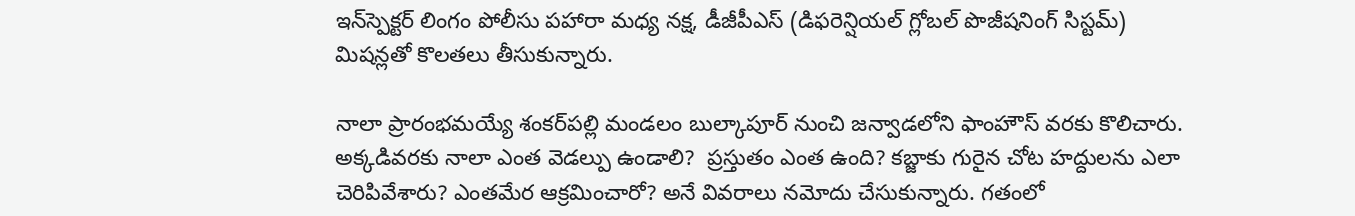ఇన్‌స్పెక్టర్ లింగం పోలీసు పహారా మధ్య నక్ష, డీజీపీఎస్ (డిఫరెన్షియల్ గ్లోబల్ పొజీషనింగ్ సిస్టమ్) మిషన్లతో కొలతలు తీసుకున్నారు.

నాలా ప్రారంభమయ్యే శంకర్‌పల్లి మండలం బుల్కాపూర్ నుంచి జన్వాడలోని ఫాంహౌస్ వరకు కొలిచారు. అక్కడివరకు నాలా ఎంత వెడల్పు ఉండాలి?  ప్రస్తుతం ఎంత ఉంది? కబ్జాకు గురైన చోట హద్దులను ఎలా చెరిపివేశారు? ఎంతమేర ఆక్రమించారో? అనే వివరాలు నమోదు చేసుకున్నారు. గతంలో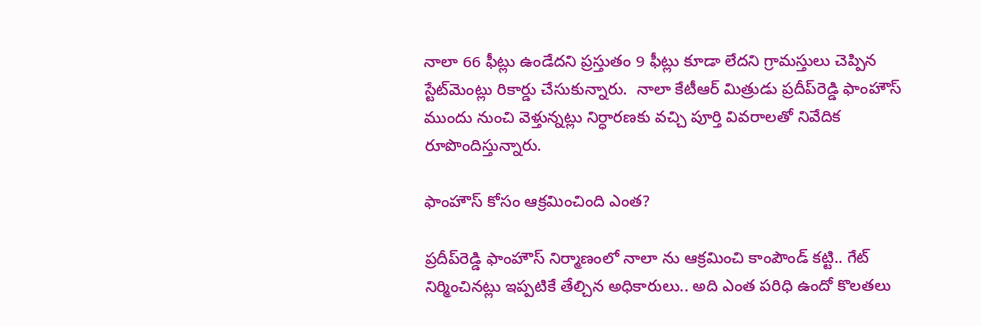నాలా 66 ఫీట్లు ఉండేదని ప్రస్తుతం 9 ఫీట్లు కూడా లేదని గ్రామస్తులు చెప్పిన స్టేట్‌మెంట్లు రికార్డు చేసుకున్నారు.  నాలా కేటీఆర్ మిత్రుడు ప్రదీప్‌రెడ్డి ఫాంహౌస్ ముందు నుంచి వెళ్తున్నట్లు నిర్ధారణకు వచ్చి పూర్తి వివరాలతో నివేదిక రూపొందిస్తున్నారు.

ఫాంహౌస్ కోసం ఆక్రమించింది ఎంత?

ప్రదీప్‌రెడ్డి ఫాంహౌస్ నిర్మాణంలో నాలా ను ఆక్రమించి కాంపౌండ్ కట్టి.. గేట్ నిర్మించినట్లు ఇప్పటికే తేల్చిన అధికారులు.. అది ఎంత పరిధి ఉందో కొలతలు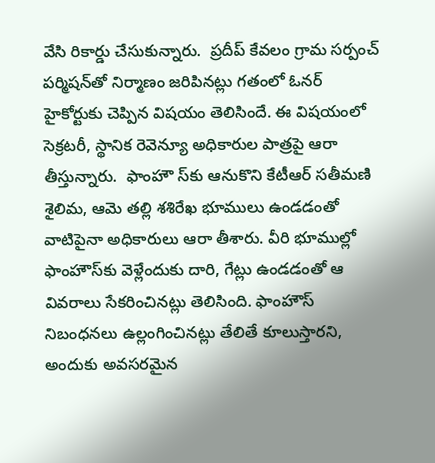వేసి రికార్డు చేసుకున్నారు.  ప్రదీప్ కేవలం గ్రామ సర్పంచ్ పర్మిషన్‌తో నిర్మాణం జరిపినట్లు గతంలో ఓనర్ హైకోర్టుకు చెప్పిన విషయం తెలిసిందే. ఈ విషయంలో సెక్రటరీ, స్థానిక రెవెన్యూ అధికారుల పాత్రపై ఆరా తీస్తున్నారు.  ఫాంహౌ స్‌కు ఆనుకొని కేటీఆర్ సతీమణి శైలిమ, ఆమె తల్లి శశిరేఖ భూములు ఉండడంతో వాటిపైనా అధికారులు ఆరా తీశారు. వీరి భూముల్లో ఫాంహౌస్‌కు వెళ్లేందుకు దారి, గేట్లు ఉండడంతో ఆ వివరాలు సేకరించినట్లు తెలిసింది. ఫాంహౌస్ నిబంధనలు ఉల్లంగించినట్లు తేలితే కూలుస్తారని, అందుకు అవసరమైన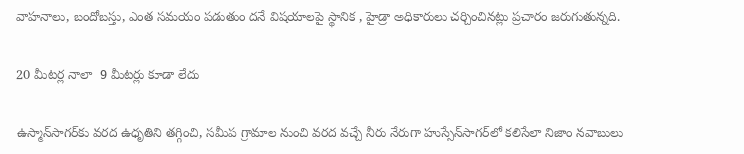వాహనాలు, బందోబస్తు, ఎంత సమయం పడుతుం దనే విషయాలపై స్థానిక , హైడ్రా అధికారులు చర్చించినట్లు ప్రచారం జరుగుతున్నది.

20 మీటర్ల నాలా  9 మీటర్లు కూడా లేదు

ఉస్మాన్‌సాగర్‌కు వరద ఉధృతిని తగ్గించి, సమీప గ్రామాల నుంచి వరద వచ్చే నీరు నేరుగా హుస్సేన్‌సాగర్‌లో కలిసేలా నిజాం నవాబులు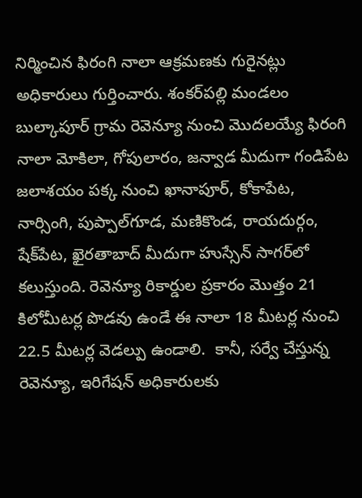నిర్మించిన ఫిరంగి నాలా ఆక్రమణకు గురైనట్లు అధికారులు గుర్తించారు. శంకర్‌పల్లి మండలం బుల్కాపూర్ గ్రామ రెవెన్యూ నుంచి మొదలయ్యే ఫిరంగి నాలా మోకిలా, గోపులారం, జన్వాడ మీదుగా గండిపేట జలాశయం పక్క నుంచి ఖానాపూర్, కోకాపేట, నార్సింగి, పుప్పాల్‌గూడ, మణికొండ, రాయదుర్గం, షేక్‌పేట, ఖైరతాబాద్ మీదుగా హుస్సేన్ సాగర్‌లో కలుస్తుంది. రెవెన్యూ రికార్డుల ప్రకారం మొత్తం 21 కిలోమీటర్ల పొడవు ఉండే ఈ నాలా 18 మీటర్ల నుంచి 22.5 మీటర్ల వెడల్పు ఉండాలి.  కానీ, సర్వే చేస్తున్న రెవెన్యూ, ఇరిగేషన్ అధికారులకు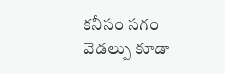కనీసం సగం వెడల్పు కూడా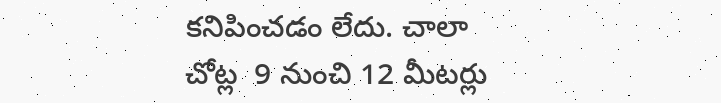కనిపించడం లేదు. చాలా చోట్ల  9 నుంచి 12 మీటర్లు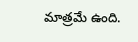మాత్రమే ఉంది.